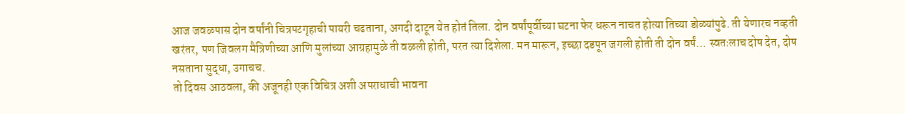आज जवळपास दोन वर्षांनी चित्रपटगृहाची पायरी चढताना, अगदी दाटून येत होतं तिला. दोन वर्षांपूर्वीच्या घटना फेर धरून नाचत होत्या तिच्या डोळ्यांपुढे. ती येणारच नव्हती खरंतर, पण जिवलग मैत्रिणीच्या आणि मुलांच्या आग्रहामुळे ती वळली होती, परत त्या दिशेला. मन मारून, इच्छा दडपून जगली होती ती दोन वर्षं… स्वतःलाच दोष देत, दोष नसताना सुद्धा, उगाचच.
तो दिवस आठवला, की अजूनही एक विचित्र अशी अपराधाची भावना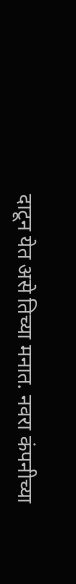दाटून येत असे तिच्या मनात. नवरा कंपनीच्या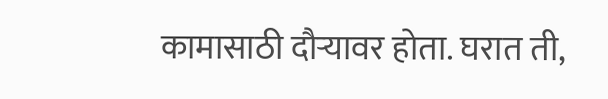कामासाठी दौऱ्यावर होता. घरात ती,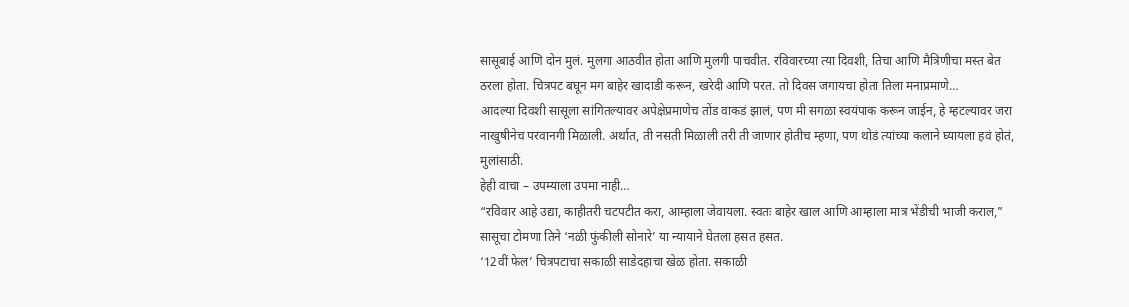सासूबाई आणि दोन मुलं. मुलगा आठवीत होता आणि मुलगी पाचवीत. रविवारच्या त्या दिवशी, तिचा आणि मैत्रिणीचा मस्त बेत ठरला होता. चित्रपट बघून मग बाहेर खादाडी करून, खरेदी आणि परत. तो दिवस जगायचा होता तिला मनाप्रमाणे…
आदल्या दिवशी सासूला सांगितल्यावर अपेक्षेप्रमाणेच तोंड वाकडं झालं, पण मी सगळा स्वयंपाक करून जाईन, हे म्हटल्यावर जरा नाखुषीनेच परवानगी मिळाली. अर्थात, ती नसती मिळाली तरी ती जाणार होतीच म्हणा, पण थोडं त्यांच्या कलाने घ्यायला हवं होतं, मुलांसाठी.
हेही वाचा – उपम्याला उपमा नाही…
“रविवार आहे उद्या, काहीतरी चटपटीत करा, आम्हाला जेवायला. स्वतः बाहेर खाल आणि आम्हाला मात्र भेंडीची भाजी कराल,” सासूचा टोमणा तिने ‘नळी फुंकीली सोनारे’ या न्यायाने घेतला हसत हसत.
‘12वीं फेल’ चित्रपटाचा सकाळी साडेदहाचा खेळ होता. सकाळी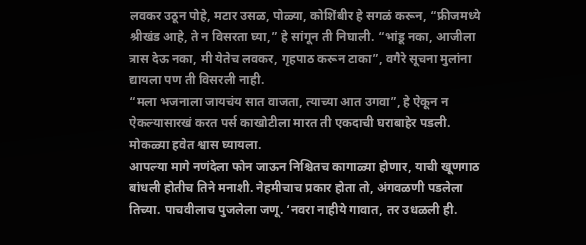लवकर उठून पोहे, मटार उसळ, पोळ्या, कोशिंबीर हे सगळं करून, “फ्रीजमध्ये श्रीखंड आहे, ते न विसरता घ्या,” हे सांगून ती निघाली. “भांडू नका, आजीला त्रास देऊ नका, मी येतेच लवकर, गृहपाठ करून टाका”, वगैरे सूचना मुलांना द्यायला पण ती विसरली नाही.
“मला भजनाला जायचंय सात वाजता, त्याच्या आत उगवा”, हे ऐकून न ऐकल्यासारखं करत पर्स काखोटीला मारत ती एकदाची घराबाहेर पडली. मोकळ्या हवेत श्वास घ्यायला.
आपल्या मागे नणंदेला फोन जाऊन निश्चितच कागाळ्या होणार, याची खूणगाठ बांधली होतीच तिने मनाशी. नेहमीचाच प्रकार होता तो, अंगवळणी पडलेला तिच्या. पाचवीलाच पुजलेला जणू. ‘नवरा नाहीये गावात, तर उधळली ही.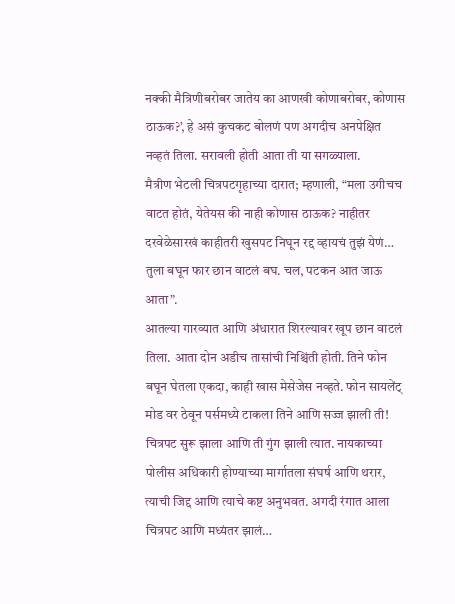नक्की मैत्रिणीबरोबर जातेय का आणखी कोणाबरोबर, कोणास ठाऊक?’, हे असं कुचकट बोलणं पण अगदीच अनपेक्षित नव्हतं तिला. सरावली होती आता ती या सगळ्याला.
मैत्रीण भेटली चित्रपटगृहाच्या दारात; म्हणाली, “मला उगीचच वाटत होतं, येतेयस की नाही कोणास ठाऊक? नाहीतर दरवेळेसारखं काहीतरी खुसपट निघून रद्द व्हायचं तुझं येणं… तुला बघून फार छान वाटलं बघ. चल, पटकन आत जाऊ आता”.
आतल्या गारव्यात आणि अंधारात शिरल्यावर खूप छान वाटलं तिला. आता दोन अडीच तासांची निश्चिंती होती. तिने फोन बघून घेतला एकदा, काही खास मेसेजेस नव्हते. फोन सायलेंट् मोड वर ठेवून पर्समध्ये टाकला तिने आणि सज्ज झाली ती!
चित्रपट सुरू झाला आणि ती गुंग झाली त्यात. नायकाच्या पोलीस अधिकारी होण्याच्या मार्गातला संघर्ष आणि थरार, त्याची जिद्द आणि त्याचे कष्ट अनुभवत. अगदी रंगात आला चित्रपट आणि मध्यंतर झालं…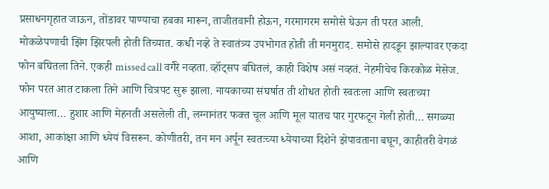प्रसाधनगृहात जाऊन, तोंडावर पाण्याचा हबका मारून, ताजीतवानी होऊन, गरमागरम समोसे घेऊन ती परत आली. मोकळेपणाची झिंग झिरपली होती तिच्यात. कधी नव्हे ते स्वातंत्र्य उपभोगत होती ती मनमुराद. समोसे हादडून झाल्यावर एकदा फोन बघितला तिने. एकही missed call वगैरे नव्हता. व्हॉट्सप बघितलं, काही विशेष असं नव्हतं. नेहमीचेच किरकोळ मेसेज.
फोन परत आत टाकला तिने आणि चित्रपट सुरू झाला. नायकाच्या संघर्षात ती शोधत होती स्वतःला आणि स्वतःच्या आयुष्याला… हुशार आणि मेहनती असलेली ती, लग्नानंतर फक्त चूल आणि मूल यातच पार गुरफटून गेली होती… सगळ्या आशा, आकांक्षा आणि ध्येयं विसरून. कोणीतरी, तन मन अर्पून स्वतःच्या ध्येयाच्या दिशेने झेपावताना बघून, काहीतरी वेगळं आणि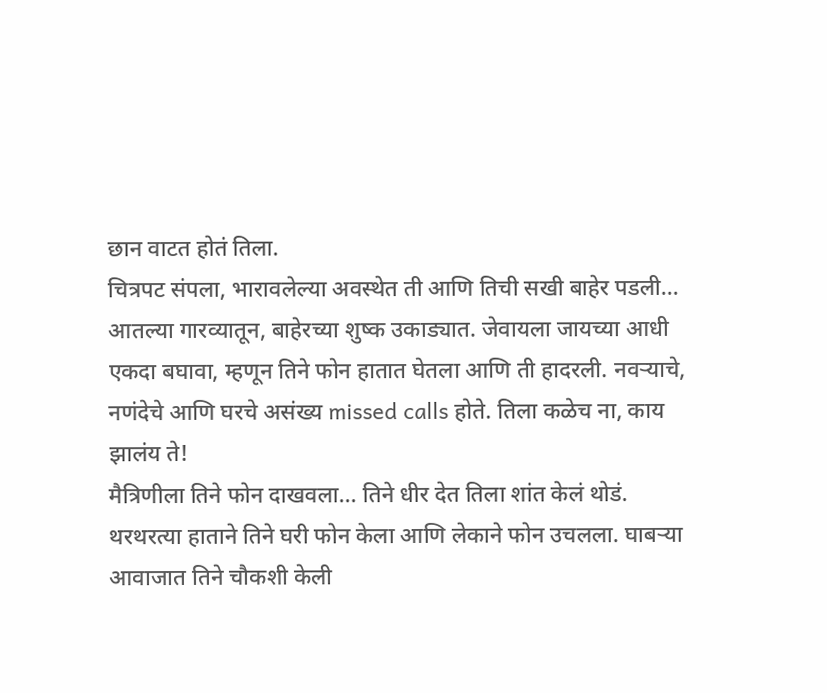छान वाटत होतं तिला.
चित्रपट संपला, भारावलेल्या अवस्थेत ती आणि तिची सखी बाहेर पडली… आतल्या गारव्यातून, बाहेरच्या शुष्क उकाड्यात. जेवायला जायच्या आधी एकदा बघावा, म्हणून तिने फोन हातात घेतला आणि ती हादरली. नवऱ्याचे, नणंदेचे आणि घरचे असंख्य missed calls होते. तिला कळेच ना, काय झालंय ते!
मैत्रिणीला तिने फोन दाखवला… तिने धीर देत तिला शांत केलं थोडं. थरथरत्या हाताने तिने घरी फोन केला आणि लेकाने फोन उचलला. घाबऱ्या आवाजात तिने चौकशी केली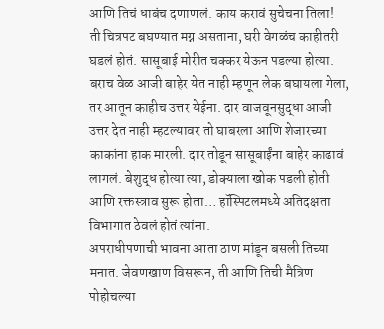आणि तिचं धाबंच दणाणलं. काय करावं सुचेचना तिला!
ती चित्रपट बघण्यात मग्न असताना, घरी वेगळंच काहीतरी घडलं होतं. सासूबाई मोरीत चक्कर येऊन पडल्या होत्या. बराच वेळ आजी बाहेर येत नाही म्हणून लेक बघायला गेला, तर आतून काहीच उत्तर येईना. दार वाजवूनसुद्धा आजी उत्तर देत नाही म्हटल्यावर तो घाबरला आणि शेजारच्या काकांना हाक मारली. दार तोडून सासूबाईंना बाहेर काढावं लागलं. बेशुद्ध होत्या त्या, डोक्याला खोक पडली होती आणि रक्तस्त्राव सुरू होता… हॉस्पिटलमध्ये अतिदक्षता विभागात ठेवलं होतं त्यांना.
अपराधीपणाची भावना आता ठाण मांडून बसली तिच्या मनात. जेवणखाण विसरून, ती आणि तिची मैत्रिण पोहोचल्या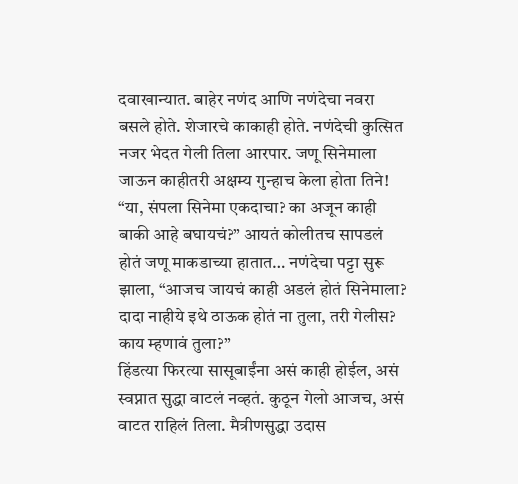दवाखान्यात. बाहेर नणंद आणि नणंदेचा नवरा बसले होते. शेजारचे काकाही होते. नणंदेची कुत्सित नजर भेदत गेली तिला आरपार. जणू सिनेमाला जाऊन काहीतरी अक्षम्य गुन्हाच केला होता तिने!
“या, संपला सिनेमा एकदाचा? का अजून काही बाकी आहे बघायचं?” आयतं कोलीतच सापडलं होतं जणू माकडाच्या हातात… नणंदेचा पट्टा सुरू झाला, “आजच जायचं काही अडलं होतं सिनेमाला? दादा नाहीये इथे ठाऊक होतं ना तुला, तरी गेलीस? काय म्हणावं तुला?”
हिंडत्या फिरत्या सासूबाईंना असं काही होईल, असं स्वप्नात सुद्धा वाटलं नव्हतं. कुठून गेलो आजच, असं वाटत राहिलं तिला. मैत्रीणसुद्धा उदास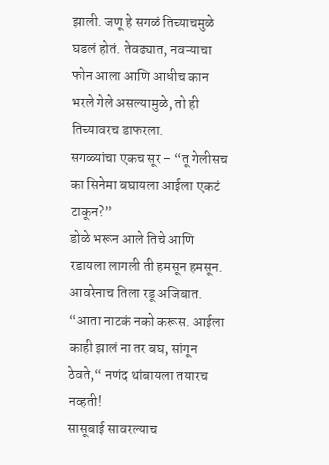झाली. जणू हे सगळं तिच्याचमुळे घडलं होतं. तेवढ्यात, नवऱ्याचा फोन आला आणि आधीच कान भरले गेले असल्यामुळे, तो ही तिच्यावरच डाफरला.
सगळ्यांचा एकच सूर – “तू गेलीसच का सिनेमा बघायला आईला एकटं टाकून?”
डोळे भरून आले तिचे आणि रडायला लागली ती हमसून हमसून. आवरेनाच तिला रडू अजिबात.
“आता नाटकं नको करूस. आईला काही झालं ना तर बघ, सांगून ठेवते,“ नणंद थांबायला तयारच नव्हती!
सासूबाई सावरल्याच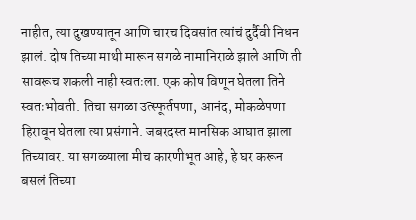नाहीत, त्या दुखण्यातून आणि चारच दिवसांत त्यांचं दुर्दैवी निधन झालं. दोष तिच्या माथी मारून सगळे नामानिराळे झाले आणि ती सावरूच शकली नाही स्वतःला. एक कोष विणून घेतला तिने स्वतःभोवती. तिचा सगळा उत्स्फूर्तपणा, आनंद, मोकळेपणा हिरावून घेतला त्या प्रसंगाने. जबरदस्त मानसिक आघात झाला तिच्यावर. या सगळ्याला मीच कारणीभूत आहे, हे घर करून बसलं तिच्या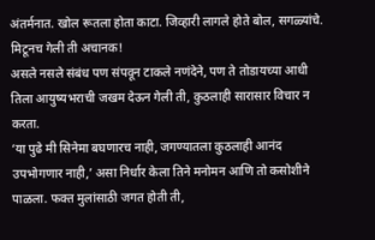अंतर्मनात. खोल रूतला होता काटा. जिव्हारी लागले होते बोल, सगळ्यांचे. मिटूनच गेली ती अचानक!
असले नसले संबंध पण संपवून टाकले नणंदेने, पण ते तोडायच्या आधी तिला आयुष्यभराची जखम देऊन गेली ती, कुठलाही सारासार विचार न करता.
‘या पुढे मी सिनेमा बघणारच नाही, जगण्यातला कुठलाही आनंद उपभोगणार नाही,’ असा निर्धार केला तिने मनोमन आणि तो कसोशीने पाळला. फक्त मुलांसाठी जगत होती ती,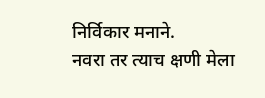निर्विकार मनाने.
नवरा तर त्याच क्षणी मेला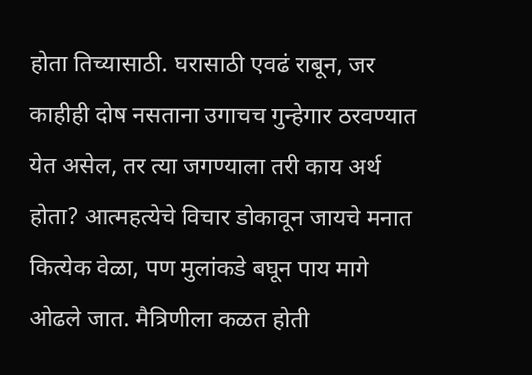होता तिच्यासाठी. घरासाठी एवढं राबून, जर काहीही दोष नसताना उगाचच गुन्हेगार ठरवण्यात येत असेल, तर त्या जगण्याला तरी काय अर्थ होता? आत्महत्येचे विचार डोकावून जायचे मनात कित्येक वेळा, पण मुलांकडे बघून पाय मागे ओढले जात. मैत्रिणीला कळत होती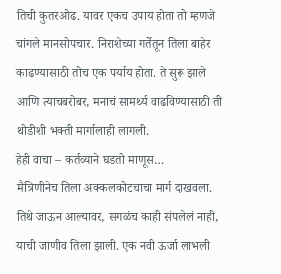तिची कुतरओढ. यावर एकच उपाय होता तो म्हणजे चांगले मानसोपचार. निराशेच्या गर्तेतून तिला बाहेर काढण्यासाठी तोच एक पर्याय होता. ते सुरू झाले आणि त्याचबरोबर, मनाचं सामर्थ्य वाढविण्यासाठी ती थोडीशी भक्ती मार्गालाही लागली.
हेही वाचा – कर्तव्याने घडतो माणूस…
मैत्रिणीनेच तिला अक्कलकोटचाचा मार्ग दाखवला. तिथे जाऊन आल्यावर, सगळंच काही संपलेलं नाही, याची जाणीव तिला झाली. एक नवी ऊर्जा लाभली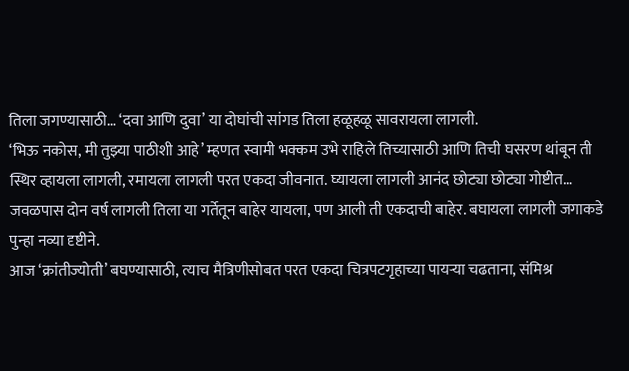तिला जगण्यासाठी… ‘दवा आणि दुवा’ या दोघांची सांगड तिला हळूहळू सावरायला लागली.
‘भिऊ नकोस, मी तुझ्या पाठीशी आहे’ म्हणत स्वामी भक्कम उभे राहिले तिच्यासाठी आणि तिची घसरण थांबून ती स्थिर व्हायला लागली, रमायला लागली परत एकदा जीवनात. घ्यायला लागली आनंद छोट्या छोट्या गोष्टीत… जवळपास दोन वर्ष लागली तिला या गर्तेतून बाहेर यायला, पण आली ती एकदाची बाहेर. बघायला लागली जगाकडे पुन्हा नव्या दृष्टीने.
आज ‘क्रांतीज्योती’ बघण्यासाठी, त्याच मैत्रिणीसोबत परत एकदा चित्रपटगृहाच्या पायऱ्या चढताना, संमिश्र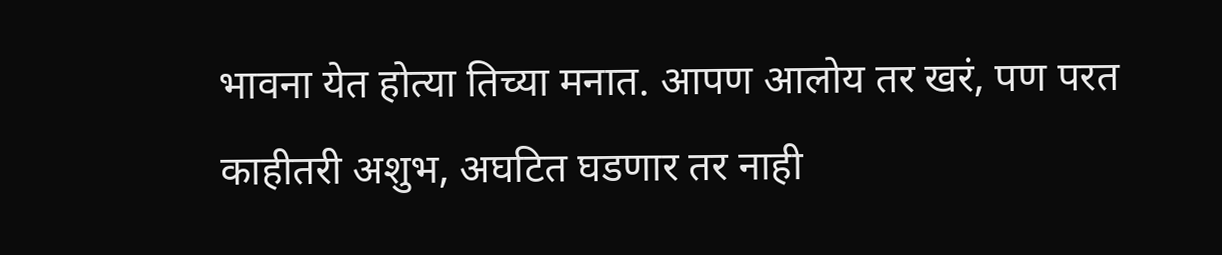भावना येत होत्या तिच्या मनात. आपण आलोय तर खरं, पण परत काहीतरी अशुभ, अघटित घडणार तर नाही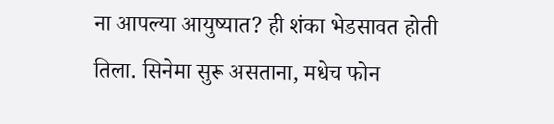ना आपल्या आयुष्यात? ही शंका भेडसावत होती तिला. सिनेमा सुरू असताना, मधेच फोन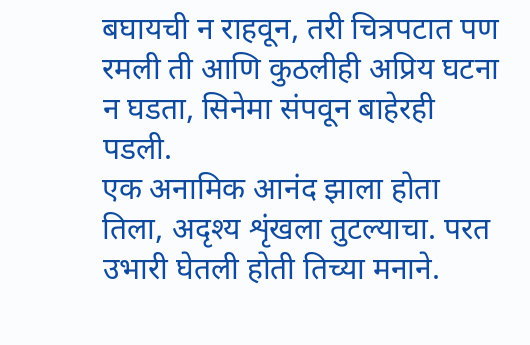बघायची न राहवून, तरी चित्रपटात पण रमली ती आणि कुठलीही अप्रिय घटना न घडता, सिनेमा संपवून बाहेरही पडली.
एक अनामिक आनंद झाला होता तिला, अदृश्य शृंखला तुटल्याचा. परत उभारी घेतली होती तिच्या मनाने.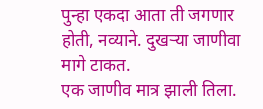पुन्हा एकदा आता ती जगणार होती, नव्याने. दुखऱ्या जाणीवा मागे टाकत.
एक जाणीव मात्र झाली तिला.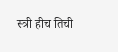स्त्री हीच तिची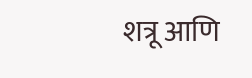शत्रू आणि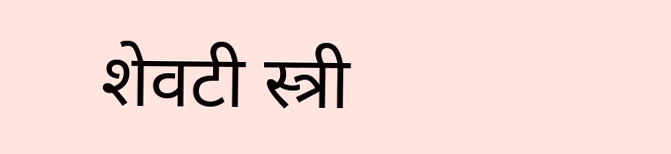शेवटी स्त्री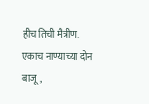हीच तिची मैत्रीण. एकाच नाण्याच्या दोन बाजू,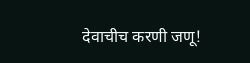देवाचीच करणी जणू!